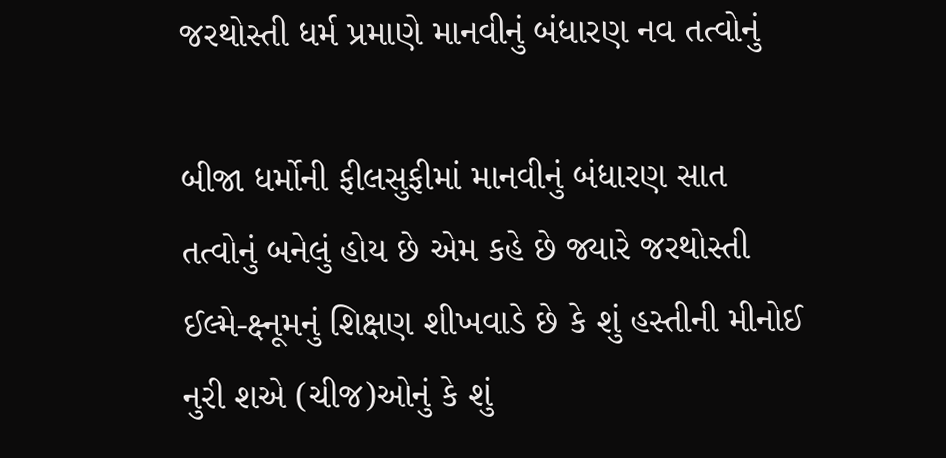જરથોસ્તી ધર્મ પ્રમાણે માનવીનું બંધારણ નવ તત્વોનું

બીજા ધર્મોની ફીલસુફીમાં માનવીનું બંધારણ સાત તત્વોનું બનેલું હોય છે એમ કહે છે જ્યારે જરથોસ્તી ઈલ્મે-ક્ષ્નૂમનું શિક્ષણ શીખવાડે છે કે શું હસ્તીની મીનોઈ નુરી શએ (ચીજ)ઓનું કે શું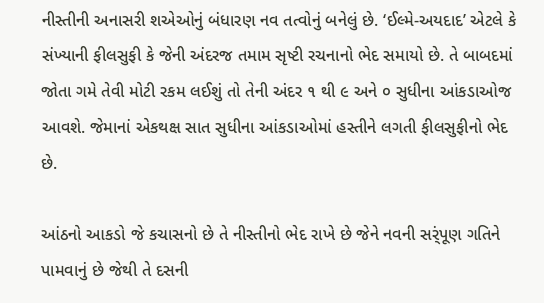નીસ્તીની અનાસરી શએઓનું બંધારણ નવ તત્વોનું બનેલું છે. ‘ઈલ્મે-અયદાદ’ એટલે કે સંખ્યાની ફીલસુફી કે જેની અંદરજ તમામ સૃષ્ટી રચનાનો ભેદ સમાયો છે. તે બાબદમાં જોતા ગમે તેવી મોટી રકમ લઈશું તો તેની અંદર ૧ થી ૯ અને ૦ સુધીના આંકડાઓજ આવશે. જેમાનાં એકથક્ષ સાત સુધીના આંકડાઓમાં હસ્તીને લગતી ફીલસુફીનો ભેદ છે.

આંઠનો આકડો જે કચાસનો છે તે નીસ્તીનો ભેદ રાખે છે જેને નવની સર્ંપૂણ ગતિને પામવાનું છે જેથી તે દસની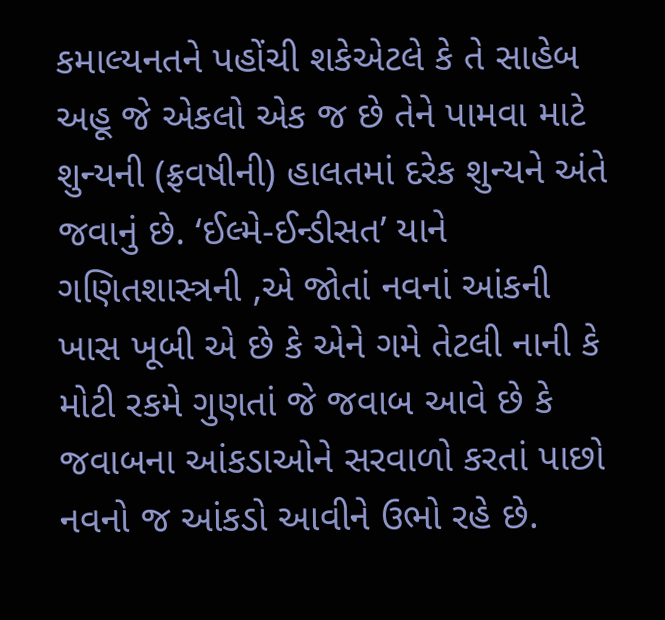કમાલ્યનતને પહોંચી શકેએટલે કે તે સાહેબ અહૂ જે એકલો એક જ છે તેને પામવા માટે શુન્યની (ફ્રવષીની) હાલતમાં દરેક શુન્યને અંતે જવાનું છે. ‘ઈલ્મે-ઈન્ડીસત’ યાને ગણિતશાસ્ત્રની ‚એ જોતાં નવનાં આંકની ખાસ ખૂબી એ છે કે એને ગમે તેટલી નાની કે મોટી રકમે ગુણતાં જે જવાબ આવે છે કે જવાબના આંકડાઓને સરવાળો કરતાં પાછો નવનો જ આંકડો આવીને ઉભો રહે છે.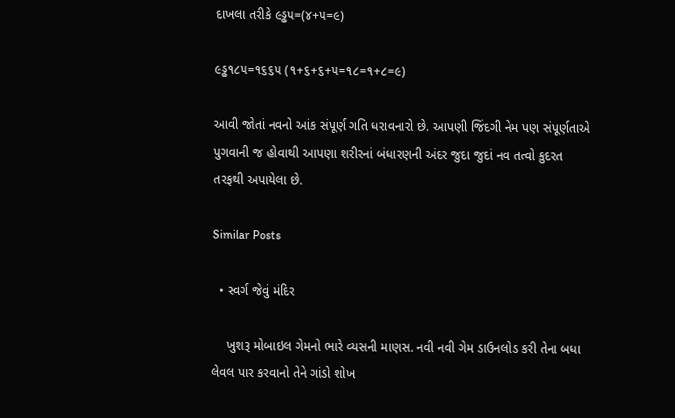દાખલા તરીકે ૯ડ્ઢ૫=(૪+૫=૯)

૯ડ્ઢ૧૮૫=૧૬૬૫ (૧+૬+૬+૫=૧૮=૧+૮=૯)

આવી જોતાં નવનો આંક સંપૂર્ણ ગતિ ધરાવનારો છે. આપણી જિંદગી નેમ પણ સંપૂર્ણતાએ પુગવાની જ હોવાથી આપણા શરીરનાં બંધારણની અંદર જુદા જુદાં નવ તત્વો કુદરત તરફથી અપાયેલા છે.

Similar Posts

  • સ્વર્ગ જેવું મંદિર

    ખુશરૂ મોબાઇલ ગેમનો ભારે વ્યસની માણસ. નવી નવી ગેમ ડાઉનલોડ કરી તેના બધા લેવલ પાર કરવાનો તેને ગાંડો શોખ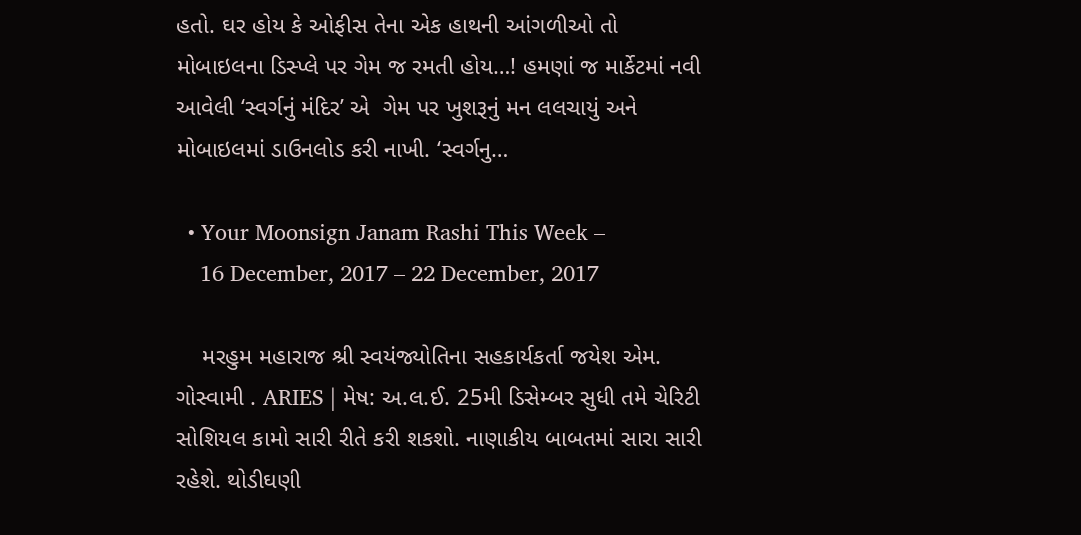હતો. ઘર હોય કે ઓફીસ તેના એક હાથની આંગળીઓ તો મોબાઇલના ડિસ્પ્લે પર ગેમ જ રમતી હોય…! હમણાં જ માર્કેટમાં નવી આવેલી ‘સ્વર્ગનું મંદિર’ એ  ગેમ પર ખુશરૂનું મન લલચાયું અને મોબાઇલમાં ડાઉનલોડ કરી નાખી. ‘સ્વર્ગનુ…

  • Your Moonsign Janam Rashi This Week –
    16 December, 2017 – 22 December, 2017

    મરહુમ મહારાજ શ્રી સ્વયંજ્યોતિના સહકાર્યકર્તા જયેશ એમ. ગોસ્વામી . ARIES | મેષ: અ.લ.ઈ. 25મી ડિસેમ્બર સુધી તમે ચેરિટી સોશિયલ કામો સારી રીતે કરી શકશો. નાણાકીય બાબતમાં સારા સારી રહેશે. થોડીઘણી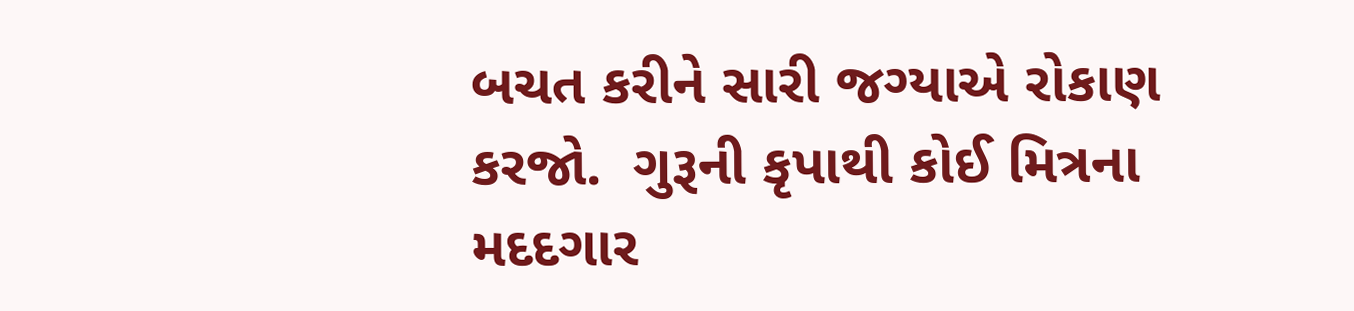બચત કરીને સારી જગ્યાએ રોકાણ કરજો.  ગુરૂની કૃપાથી કોઈ મિત્રના મદદગાર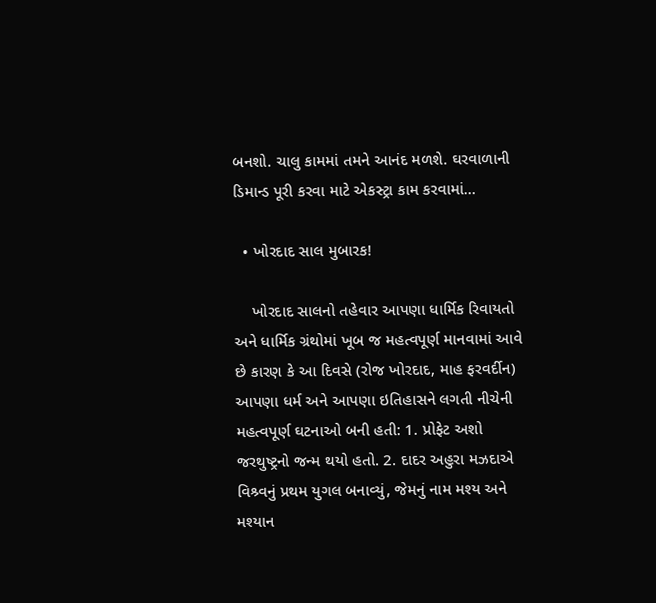બનશો. ચાલુ કામમાં તમને આનંદ મળશે. ઘરવાળાની ડિમાન્ડ પૂરી કરવા માટે એકસ્ટ્રા કામ કરવામાં…

  • ખોરદાદ સાલ મુબારક!

    ખોરદાદ સાલનો તહેવાર આપણા ધાર્મિક રિવાયતો અને ધાર્મિક ગ્રંથોમાં ખૂબ જ મહત્વપૂર્ણ માનવામાં આવે છે કારણ કે આ દિવસે (રોજ ખોરદાદ, માહ ફરવર્દીન) આપણા ધર્મ અને આપણા ઇતિહાસને લગતી નીચેની મહત્વપૂર્ણ ઘટનાઓ બની હતી: 1. પ્રોફેટ અશો જરથુષ્ટ્રનો જન્મ થયો હતો. 2. દાદર અહુરા મઝદાએ વિશ્ર્વનું પ્રથમ યુગલ બનાવ્યું, જેમનું નામ મશ્ય અને મશ્યાન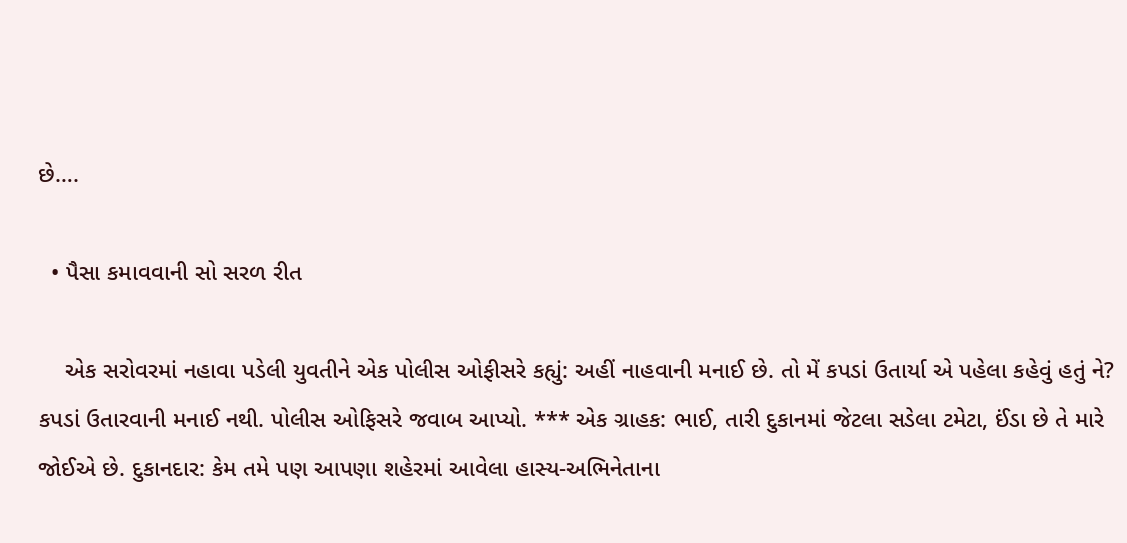છે….

  • પૈસા કમાવવાની સો સરળ રીત

    એક સરોવરમાં નહાવા પડેલી યુવતીને એક પોલીસ ઓફીસરે કહ્યું: અહીં નાહવાની મનાઈ છે. તો મેં કપડાં ઉતાર્યા એ પહેલા કહેવું હતું ને? કપડાં ઉતારવાની મનાઈ નથી. પોલીસ ઓફિસરે જવાબ આપ્યો. *** એક ગ્રાહક: ભાઈ, તારી દુકાનમાં જેટલા સડેલા ટમેટા, ઈંડા છે તે મારે જોઈએ છે. દુકાનદાર: કેમ તમે પણ આપણા શહેરમાં આવેલા હાસ્ય-અભિનેતાના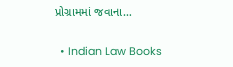પ્રોગ્રામમાં જવાના…

  • Indian Law Books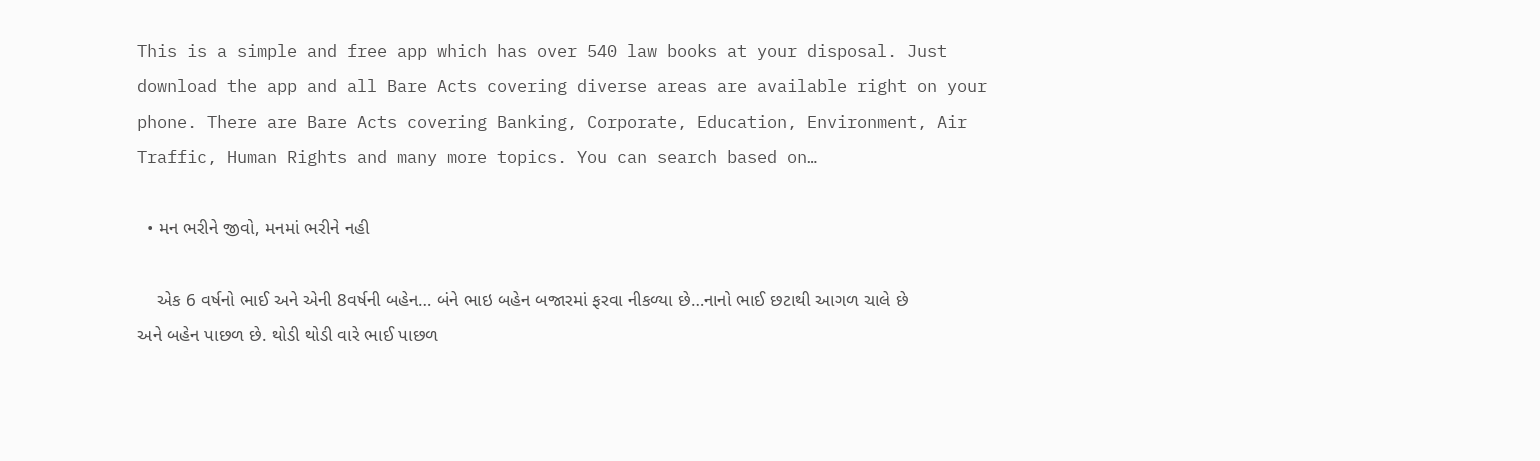This is a simple and free app which has over 540 law books at your disposal. Just download the app and all Bare Acts covering diverse areas are available right on your phone. There are Bare Acts covering Banking, Corporate, Education, Environment, Air Traffic, Human Rights and many more topics. You can search based on…

  • મન ભરીને જીવો, મનમાં ભરીને નહી

    એક 6 વર્ષનો ભાઈ અને એની 8વર્ષની બહેન… બંને ભાઇ બહેન બજારમાં ફરવા નીકળ્યા છે…નાનો ભાઈ છટાથી આગળ ચાલે છે અને બહેન પાછળ છે. થોડી થોડી વારે ભાઈ પાછળ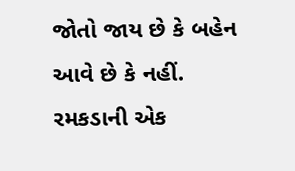જોતો જાય છે કે બહેન આવે છે કે નહીં. રમકડાની એક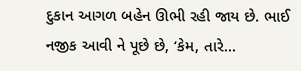દુકાન આગળ બહેન ઊભી રહી જાય છે. ભાઈ નજીક આવી ને પૂછે છે, ‘કેમ, તારે…